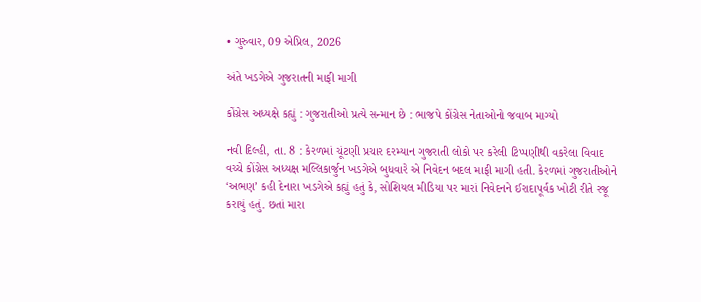• ગુરુવાર, 09 એપ્રિલ, 2026

અંતે ખડગેએ ગુજરાતની માફી માગી

કોંગ્રેસ અધ્યક્ષે કહ્યું : ગુજરાતીઓ પ્રત્યે સન્માન છે : ભાજપે કોંગ્રેસ નેતાઓનો જવાબ માગ્યો

નવી દિલ્હી, તા. 8 : કેરળમાં ચૂંટણી પ્રચાર દરમ્યાન ગુજરાતી લોકો પર કરેલી ટિપ્પણીથી વકરેલા વિવાદ વચ્ચે કોંગ્રેસ અધ્યક્ષ મલ્લિકાર્જુન ખડગેએ બુધવારે એ નિવેદન બદલ માફી માગી હતી. કેરળમાં ગુજરાતીઓને ‘અભણ’ કહી દેનારા ખડગેએ કહ્યું હતું કે, સોશિયલ મીડિયા પર મારાં નિવેદનને ઈરાદાપૂર્વક ખોટી રીતે રજૂ કરાયું હતું. છતાં મારા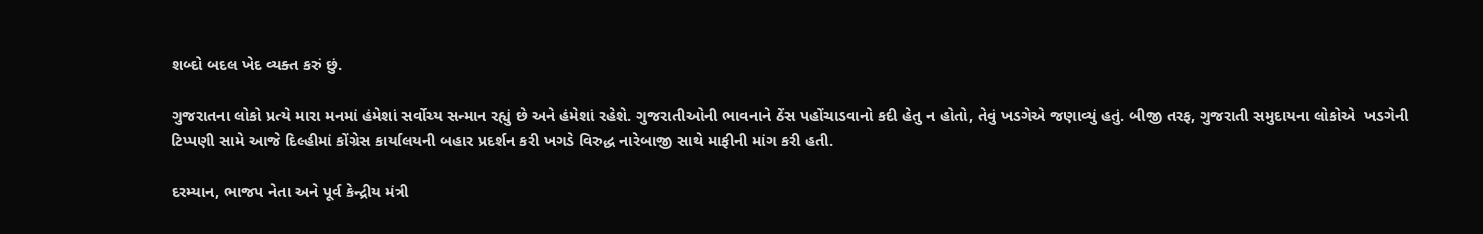શબ્દો બદલ ખેદ વ્યક્ત કરું છું.

ગુજરાતના લોકો પ્રત્યે મારા મનમાં હંમેશાં સર્વોચ્ય સન્માન રહ્યું છે અને હંમેશાં રહેશે. ગુજરાતીઓની ભાવનાને ઠેંસ પહોંચાડવાનો કદી હેતુ ન હોતો, તેવું ખડગેએ જણાવ્યું હતું. બીજી તરફ, ગુજરાતી સમુદાયના લોકોએ  ખડગેની ટિપ્પણી સામે આજે દિલ્હીમાં કોંગ્રેસ કાર્યાલયની બહાર પ્રદર્શન કરી ખગડે વિરુદ્ધ નારેબાજી સાથે માફીની માંગ કરી હતી.

દરમ્યાન, ભાજપ નેતા અને પૂર્વ કેન્દ્રીય મંત્રી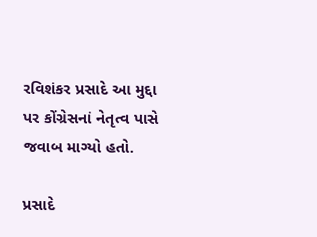રવિશંકર પ્રસાદે આ મુદ્દા પર કોંગ્રેસનાં નેતૃત્વ પાસે જવાબ માગ્યો હતો.

પ્રસાદે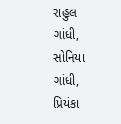રાહુલ ગાંધી, સોનિયા ગાંધી, પ્રિયંકા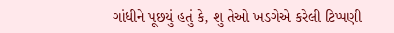ગાંધીને પૂછયું હતું કે, શુ તેઓ ખડગેએ કરેલી ટિપ્પણી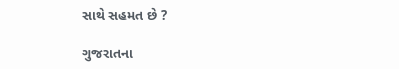સાથે સહમત છે ?

ગુજરાતના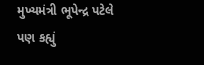મુખ્યમંત્રી ભૂપેન્દ્ર પટેલે પણ કહ્યું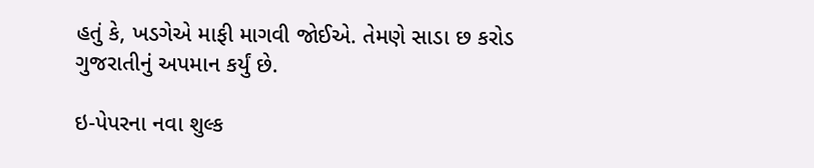હતું કે, ખડગેએ માફી માગવી જોઈએ. તેમણે સાડા છ કરોડ ગુજરાતીનું અપમાન કર્યું છે.

ઇ-પેપરના નવા શુલ્ક